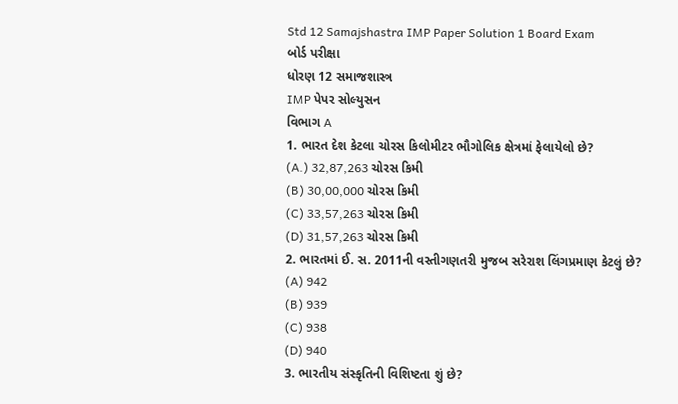Std 12 Samajshastra IMP Paper Solution 1 Board Exam
બોર્ડ પરીક્ષા
ધોરણ 12 સમાજશાસ્ત્ર
IMP પેપર સોલ્યુસન
વિભાગ A
1. ભારત દેશ કેટલા ચોરસ કિલોમીટર ભૌગોલિક ક્ષેત્રમાં ફેલાયેલો છે?
(A.) 32,87,263 ચોરસ કિમી
(B) 30,00,000 ચોરસ કિમી
(C) 33,57,263 ચોરસ કિમી
(D) 31,57,263 ચોરસ કિમી
2. ભારતમાં ઈ. સ. 2011ની વસ્તીગણતરી મુજબ સરેરાશ લિંગપ્રમાણ કેટલું છે?
(A) 942
(B) 939
(C) 938
(D) 940
3. ભારતીય સંસ્કૃતિની વિશિષ્ટતા શું છે?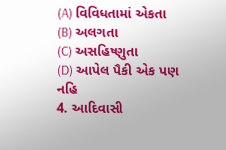(A) વિવિધતામાં એકતા
(B) અલગતા
(C) અસહિષ્ણુતા
(D) આપેલ પૈકી એક પણ નહિ
4. આદિવાસી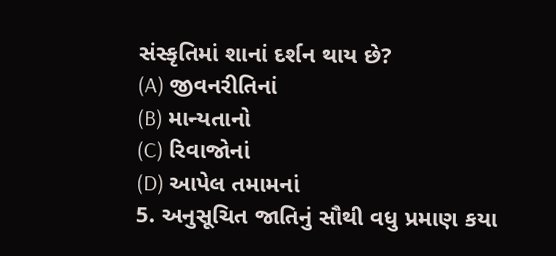સંસ્કૃતિમાં શાનાં દર્શન થાય છે?
(A) જીવનરીતિનાં
(B) માન્યતાનો
(C) રિવાજોનાં
(D) આપેલ તમામનાં
5. અનુસૂચિત જાતિનું સૌથી વધુ પ્રમાણ કયા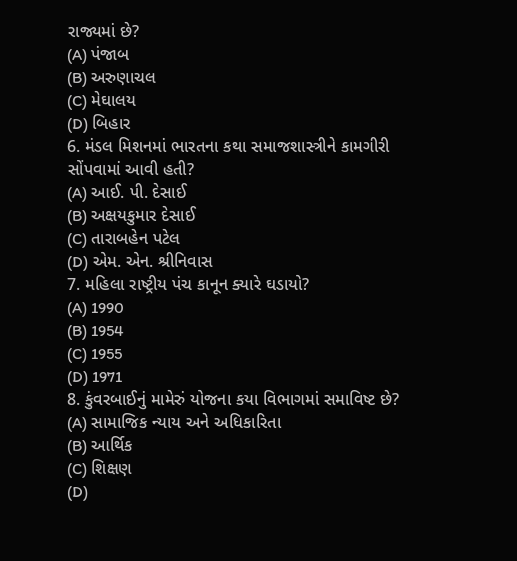રાજ્યમાં છે?
(A) પંજાબ
(B) અરુણાચલ
(C) મેઘાલય
(D) બિહાર
6. મંડલ મિશનમાં ભારતના કથા સમાજશાસ્ત્રીને કામગીરી સોંપવામાં આવી હતી?
(A) આઈ. પી. દેસાઈ
(B) અક્ષયકુમાર દેસાઈ
(C) તારાબહેન પટેલ
(D) એમ. એન. શ્રીનિવાસ
7. મહિલા રાષ્ટ્રીય પંચ કાનૂન ક્યારે ઘડાયો?
(A) 1990
(B) 1954
(C) 1955
(D) 1971
8. કુંવરબાઈનું મામેરું યોજના કયા વિભાગમાં સમાવિષ્ટ છે?
(A) સામાજિક ન્યાય અને અધિકારિતા
(B) આર્થિક
(C) શિક્ષણ
(D)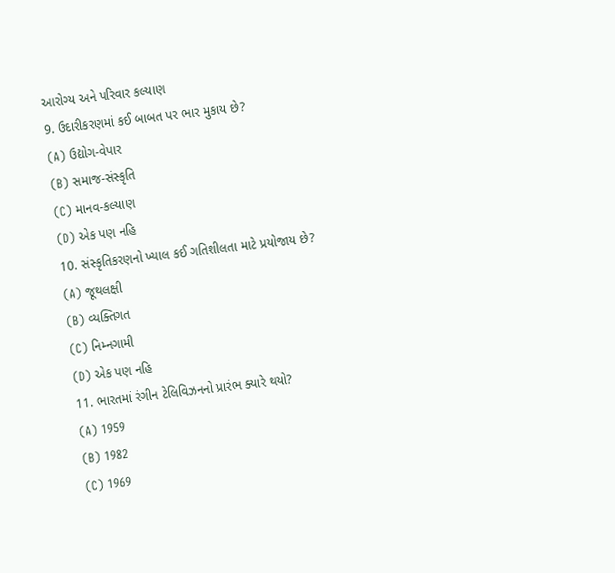આરોગ્ય અને પરિવાર કલ્યાણ
9. ઉદારીકરણમાં કઈ બાબત પર ભાર મુકાય છે?
(A) ઉદ્યોગ-વેપાર
(B) સમાજ-સંસ્કૃતિ
(C) માનવ-કલ્યાણ
(D) એક પણ નહિ
10. સંસ્કૃતિકરણનો ખ્યાલ કઈ ગતિશીલતા માટે પ્રયોજાય છે?
(A) જૂથલક્ષી
(B) વ્યક્તિગત
(C) નિમ્નગામી
(D) એક પણ નહિ
11. ભારતમાં રંગીન ટેલિવિઝનનો પ્રારંભ ક્યારે થયો?
(A) 1959
(B) 1982
(C) 1969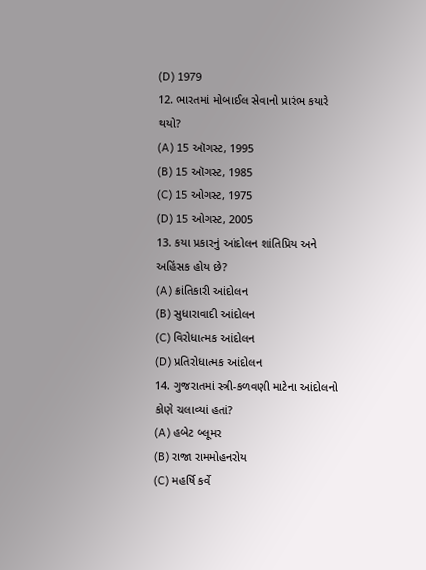(D) 1979
12. ભારતમાં મોબાઈલ સેવાનો પ્રારંભ કયારે થયો?
(A) 15 ઑગસ્ટ, 1995
(B) 15 ઑગસ્ટ, 1985
(C) 15 ઓગસ્ટ, 1975
(D) 15 ઓગસ્ટ, 2005
13. કયા પ્રકારનું આંદોલન શાંતિપ્રિય અને અહિંસક હોય છે?
(A) ક્રાંતિકારી આંદોલન
(B) સુધારાવાદી આંદોલન
(C) વિરોધાત્મક આંદોલન
(D) પ્રતિરોધાત્મક આંદોલન
14. ગુજરાતમાં સ્ત્રી-કળવણી માટેના આંદોલનો કોણે ચલાવ્યાં હતાં?
(A) હબેટ બ્લૂમર
(B) રાજા રામમોહનરોય
(C) મહર્ષિ કર્વે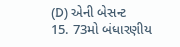(D) એની બેસન્ટ
15. 73મો બંધારણીય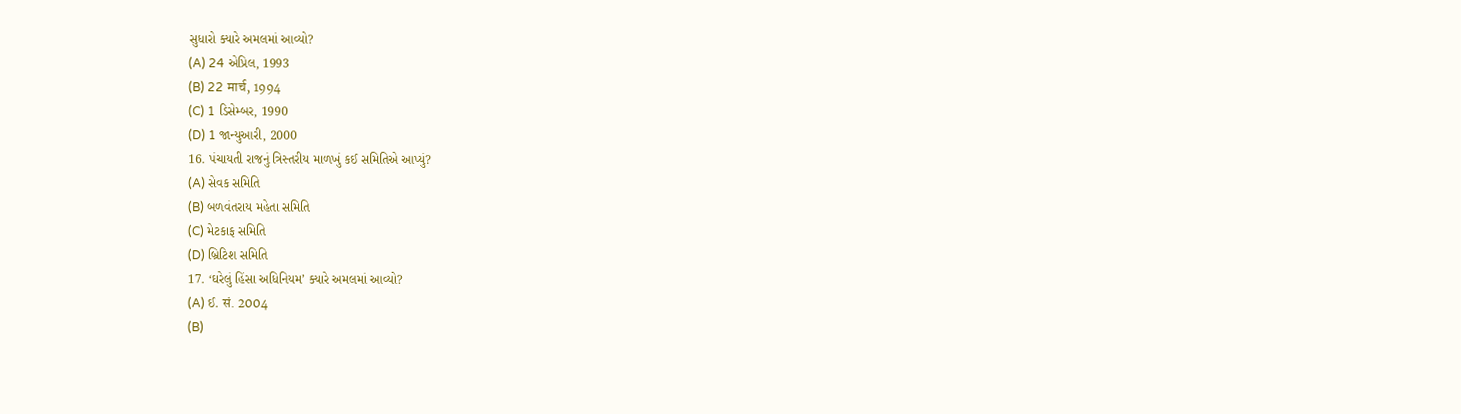સુધારો ક્યારે અમલમાં આવ્યો?
(A) 24 એપ્રિલ, 1993
(B) 22 मार्च, 1994
(C) 1 ડિસેમ્બર, 1990
(D) 1 જાન્યુઆરી, 2000
16. પંચાયતી રાજનું ત્રિસ્તરીય માળખું કઈ સમિતિએ આપ્યું?
(A) સેવક સમિતિ
(B) બળવંતરાય મહેતા સમિતિ
(C) મેટકાફ સમિતિ
(D) બ્રિટિશ સમિતિ
17. ‘ઘરેલું હિંસા અધિનિયમ’ ક્યારે અમલમાં આવ્યો?
(A) ઈ. सं. 2004
(B)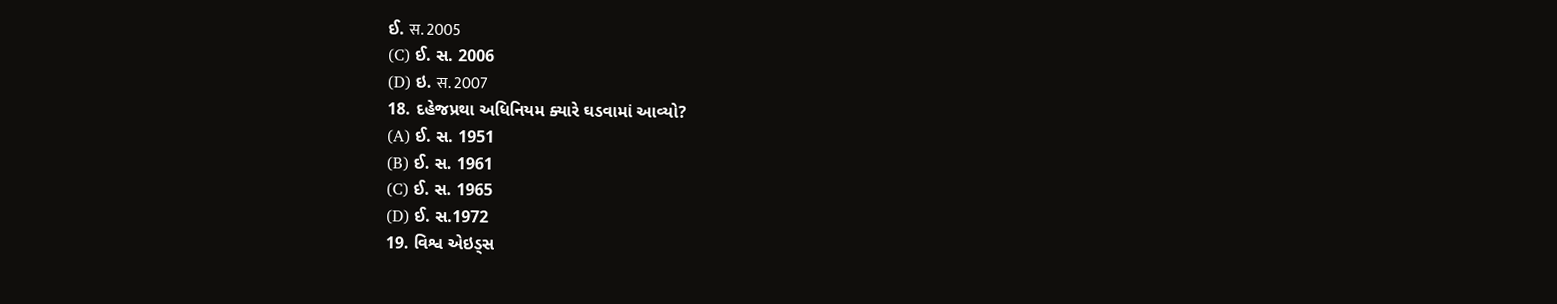ઈ. स. 2005
(C) ઈ. સ. 2006
(D) ઇ. स. 2007
18. દહેજપ્રથા અધિનિયમ ક્યારે ઘડવામાં આવ્યો?
(A) ઈ. સ. 1951
(B) ઈ. સ. 1961
(C) ઈ. સ. 1965
(D) ઈ. સ.1972
19. વિશ્વ એઇડ્સ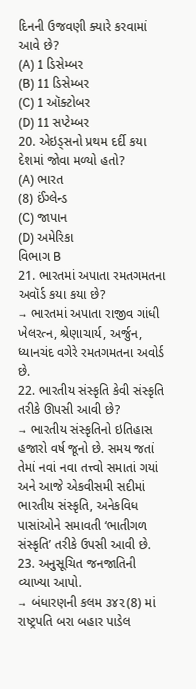દિનની ઉજવણી ક્યારે કરવામાં આવે છે?
(A) 1 ડિસેમ્બર
(B) 11 ડિસેમ્બર
(C) 1 ઑક્ટોબર
(D) 11 સપ્ટેમ્બર
20. એઇડ્સનો પ્રથમ દર્દી કયા દેશમાં જોવા મળ્યો હતો?
(A) ભારત
(8) ઈંગ્લેન્ડ
(C) જાપાન
(D) અમેરિકા
વિભાગ B
21. ભારતમાં અપાતા રમતગમતના અવૉર્ડ કયા કયા છે?
→ ભારતમાં અપાતા રાજીવ ગાંધી ખેલરત્ન, શ્રેણાચાર્ય, અર્જુન, ધ્યાનચંદ વગેરે રમતગમતના અવોર્ડ છે.
22. ભારતીય સંસ્કૃતિ કેવી સંસ્કૃતિ તરીકે ઊપસી આવી છે?
→ ભારતીય સંસ્કૃતિનો ઇતિહાસ હજારો વર્ષ જૂનો છે. સમય જતાં તેમાં નવાં નવા તત્ત્વો સમાતાં ગયાં અને આજે એકવીસમી સદીમાં ભારતીય સંસ્કૃતિ, અનેકવિધ પાસાંઓને સમાવતી ‘ભાતીગળ સંસ્કૃતિ’ તરીકે ઉપસી આવી છે.
23. અનુસૂચિત જનજાતિની વ્યાખ્યા આપો.
→ બંધારણની કલમ ૩૪૨(8) માં રાષ્ટ્રપતિ બરા બહાર પાડેલ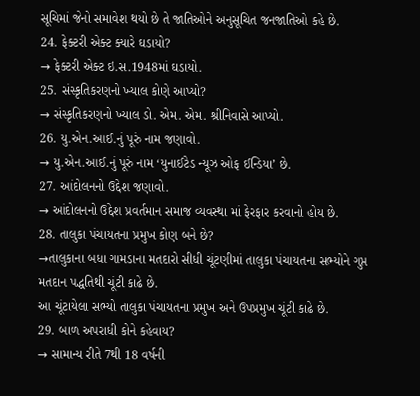સૂચિમાં જેનો સમાવેશ થયો છે તે જાતિઓને અનુસૂચિત જનજાતિઓ કહે છે.
24. ફેક્ટરી એક્ટ ક્યારે ઘડાયો?
→ ફેક્ટરી એક્ટ ઇ.સ.1948માં ઘડાયો.
25. સંસ્કૃતિકરણનો ખ્યાલ કોણે આપ્યો?
→ સંસ્કૃતિકરણનો ખ્યાલ ડો. એમ. એમ. શ્રીનિવાસે આપ્યો.
26. યુ.એન.આઈ.નું પૂરું નામ જણાવો.
→ યુ.એન.આઈ.નું પૂરું નામ ‘યુનાઈટેડ ન્યૂઝ ઓફ ઈન્ડિયા’ છે.
27. આંદોલનનો ઉદ્દેશ જણાવો.
→ આંદોલનનો ઉદ્દેશ પ્રવર્તમાન સમાજ વ્યવસ્થા માં ફેરફાર કરવાનો હોય છે.
28. તાલુકા પંચાયતના પ્રમુખ કોણ બને છે?
→તાલુકાના બધા ગામડાના મતદારો સીધી ચૂંટણીમાં તાલુકા પંચાયતના સભ્યોને ગુપ્ત મતદાન પદ્ધતિથી ચૂંટી કાઢે છે.
આ ચૂંટાયેલા સભ્યો તાલુકા પંચાયતના પ્રમુખ અને ઉપપ્રમુખ ચૂંટી કાઢે છે.
29. બાળ અપરાધી કોને કહેવાય?
→ સામાન્ય રીતે 7થી 18 વર્ષની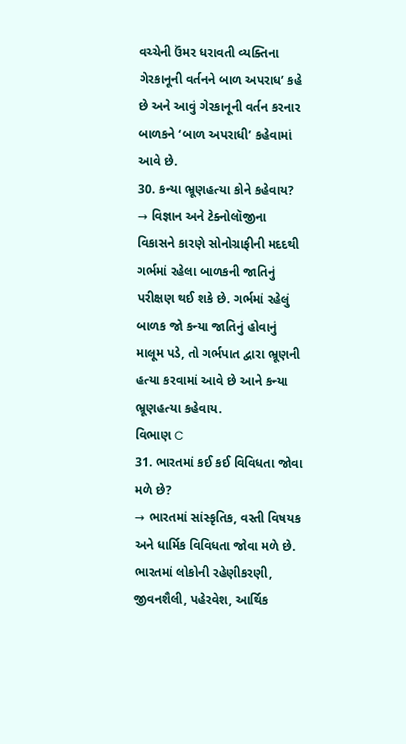વચ્ચેની ઉંમર ધરાવતી વ્યક્તિના ગેરકાનૂની વર્તનને બાળ અપરાધ’ કહે છે અને આવું ગેરકાનૂની વર્તન કરનાર બાળકને ‘બાળ અપરાધી’ કહેવામાં આવે છે.
30. કન્યા ભ્રૂણહત્યા કોને કહેવાય?
→ વિજ્ઞાન અને ટેક્નોલૉજીના વિકાસને કારણે સોનોગ્રાફીની મદદથી ગર્ભમાં રહેલા બાળકની જાતિનું પરીક્ષણ થઈ શકે છે. ગર્ભમાં રહેલું બાળક જો કન્યા જાતિનું હોવાનું માલૂમ પડે, તો ગર્ભપાત દ્વારા ભ્રૂણની હત્યા કરવામાં આવે છે આને કન્યા ભ્રૂણહત્યા કહેવાય.
વિભાણ C
31. ભારતમાં કઈ કઈ વિવિધતા જોવા મળે છે?
→ ભારતમાં સાંસ્કૃતિક, વસ્તી વિષયક અને ધાર્મિક વિવિધતા જોવા મળે છે.
ભારતમાં લોકોની રહેણીકરણી, જીવનશૈલી, પહેરવેશ, આર્થિક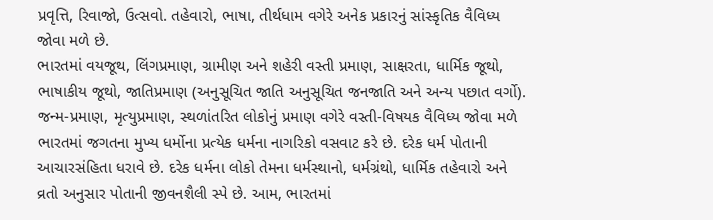પ્રવૃત્તિ, રિવાજો, ઉત્સવો. તહેવારો, ભાષા, તીર્થધામ વગેરે અનેક પ્રકારનું સાંસ્કૃતિક વૈવિધ્ય જોવા મળે છે.
ભારતમાં વયજૂથ, લિંગપ્રમાણ, ગ્રામીણ અને શહેરી વસ્તી પ્રમાણ, સાક્ષરતા, ધાર્મિક જૂથો, ભાષાકીય જૂથો, જાતિપ્રમાણ (અનુસૂચિત જાતિ અનુસૂચિત જનજાતિ અને અન્ય પછાત વર્ગો). જન્મ-પ્રમાણ, મૃત્યુપ્રમાણ, સ્થળાંતરિત લોકોનું પ્રમાણ વગેરે વસ્તી-વિષયક વૈવિધ્ય જોવા મળે
ભારતમાં જગતના મુખ્ય ધર્મોના પ્રત્યેક ધર્મના નાગરિકો વસવાટ કરે છે. દરેક ધર્મ પોતાની આચારસંહિતા ધરાવે છે. દરેક ધર્મના લોકો તેમના ધર્મસ્થાનો, ધર્મગ્રંથો, ધાર્મિક તહેવારો અને વ્રતો અનુસાર પોતાની જીવનશૈલી સ્પે છે. આમ, ભારતમાં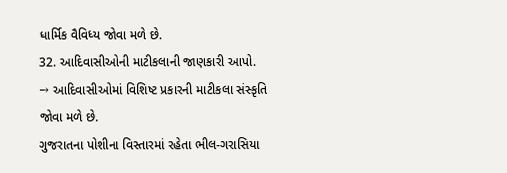ધાર્મિક વૈવિધ્ય જોવા મળે છે.
32. આદિવાસીઓની માટીકલાની જાણકારી આપો.
→ આદિવાસીઓમાં વિશિષ્ટ પ્રકારની માટીકલા સંસ્કૃતિ જોવા મળે છે.
ગુજરાતના પોશીના વિસ્તારમાં રહેતા ભીલ-ગરાસિયા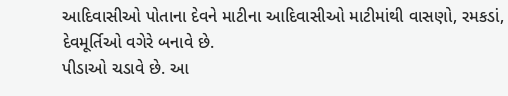આદિવાસીઓ પોતાના દેવને માટીના આદિવાસીઓ માટીમાંથી વાસણો, રમકડાં, દેવમૂર્તિઓ વગેરે બનાવે છે.
પીડાઓ ચડાવે છે. આ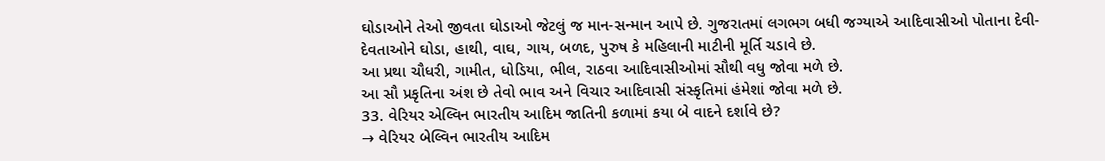ઘોડાઓને તેઓ જીવતા ઘોડાઓ જેટલું જ માન-સન્માન આપે છે. ગુજરાતમાં લગભગ બધી જગ્યાએ આદિવાસીઓ પોતાના દેવી-દેવતાઓને ઘોડા, હાથી, વાઘ, ગાય, બળદ, પુરુષ કે મહિલાની માટીની મૂર્તિ ચડાવે છે.
આ પ્રથા ચૌધરી, ગામીત, ધોડિયા, ભીલ, રાઠવા આદિવાસીઓમાં સૌથી વધુ જોવા મળે છે.
આ સૌ પ્રકૃતિના અંશ છે તેવો ભાવ અને વિચાર આદિવાસી સંસ્કૃતિમાં હંમેશાં જોવા મળે છે.
33. વેરિયર એલ્વિન ભારતીય આદિમ જાતિની કળામાં કયા બે વાદને દર્શાવે છે?
→ વેરિયર બેલ્વિન ભારતીય આદિમ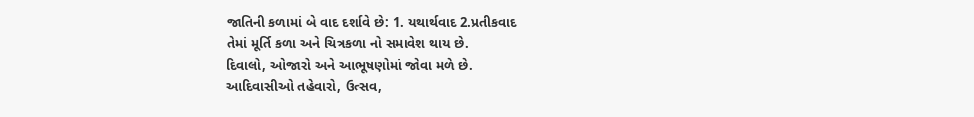જાતિની કળામાં બે વાદ દર્શાવે છે: 1. યથાર્થવાદ 2.પ્રતીકવાદ
તેમાં મૂર્તિ કળા અને ચિત્રકળા નો સમાવેશ થાય છે.
દિવાલો, ઓજારો અને આભૂષણોમાં જોવા મળે છે.
આદિવાસીઓ તહેવારો, ઉત્સવ,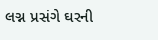લગ્ન પ્રસંગે ઘરની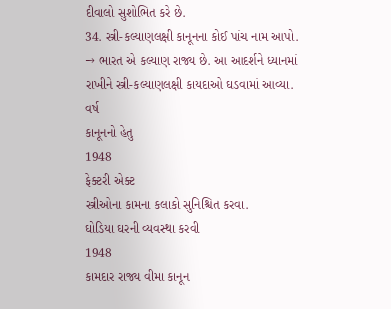દીવાલો સુશોભિત કરે છે.
34. સ્ત્રી-કલ્યાણલક્ષી કાનૂનના કોઈ પાંચ નામ આપો.
→ ભારત એ કલ્યાણ રાજ્ય છે. આ આદર્શને ધ્યાનમાં રાખીને સ્ત્રી-કલ્યાણલક્ષી કાયદાઓ ઘડવામાં આવ્યા.
વર્ષ
કાનૂનનો હેતુ
1948
ફેક્ટરી એક્ટ
સ્ત્રીઓના કામના કલાકો સુનિશ્ચિત કરવા.
ઘોડિયા ઘરની વ્યવસ્થા કરવી
1948
કામદાર રાજ્ય વીમા કાનૂન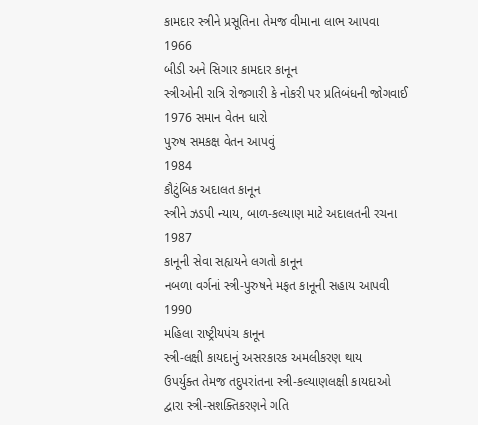કામદાર સ્ત્રીને પ્રસૂતિના તેમજ વીમાના લાભ આપવા
1966
બીડી અને સિગાર કામદાર કાનૂન
સ્ત્રીઓની રાત્રિ રોજગારી કે નોકરી પર પ્રતિબંધની જોગવાઈ
1976 સમાન વેતન ધારો
પુરુષ સમકક્ષ વેતન આપવું
1984
કૌટુંબિક અદાલત કાનૂન
સ્ત્રીને ઝડપી ન્યાય, બાળ-કલ્યાણ માટે અદાલતની રચના
1987
કાનૂની સેવા સહ્યયને લગતો કાનૂન
નબળા વર્ગનાં સ્ત્રી-પુરુષને મફત કાનૂની સહાય આપવી
1990
મહિલા રાષ્ટ્રીયપંચ કાનૂન
સ્ત્રી-લક્ષી કાયદાનું અસરકારક અમલીકરણ થાય
ઉપર્યુક્ત તેમજ તદુપરાંતના સ્ત્રી-કલ્યાણલક્ષી કાયદાઓ દ્વારા સ્ત્રી-સશક્તિકરણને ગતિ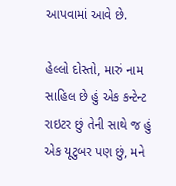આપવામાં આવે છે.

હેલ્લો દોસ્તો, મારું નામ સાહિલ છે હું એક કન્ટેન્ટ રાઇટર છું તેની સાથે જ હું એક યૂટુબર પણ છું, મને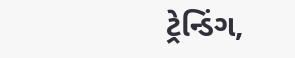ટ્રેન્ડિંગ,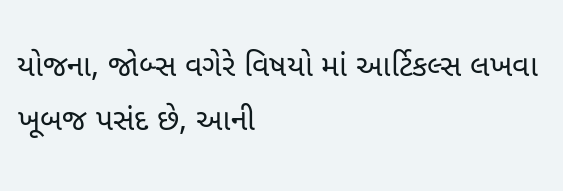યોજના, જોબ્સ વગેરે વિષયો માં આર્ટિકલ્સ લખવા ખૂબજ પસંદ છે, આની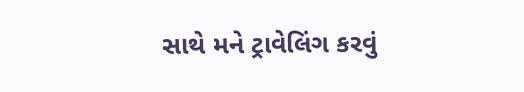સાથે મને ટ્રાવેલિંગ કરવું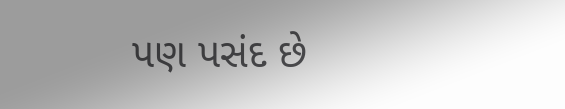પણ પસંદ છે